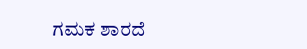ಗಮಕ ಶಾರದೆ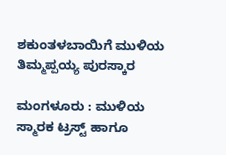ಶಕುಂತಳಬಾಯಿಗೆ ಮುಳಿಯ ತಿಮ್ಮಪ್ಪಯ್ಯ ಪುರಸ್ಕಾರ

ಮಂಗಳೂರು : ಮುಳಿಯ ಸ್ಮಾರಕ ಟ್ರಸ್ಟ್‌ ಹಾಗೂ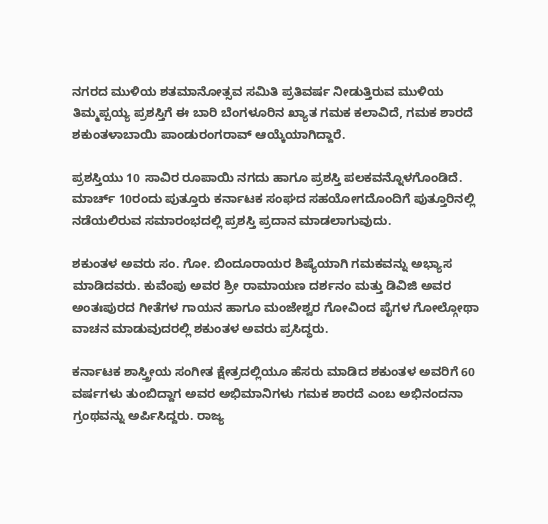ನಗರದ ಮುಳಿಯ ಶತಮಾನೋತ್ಸವ ಸಮಿತಿ ಪ್ರತಿವರ್ಷ ನೀಡುತ್ತಿರುವ ಮುಳಿಯ ತಿಮ್ಮಪ್ಪಯ್ಯ ಪ್ರಶಸ್ತಿಗೆ ಈ ಬಾರಿ ಬೆಂಗಳೂರಿನ ಖ್ಯಾತ ಗಮಕ ಕಲಾವಿದೆ, ಗಮಕ ಶಾರದೆ ಶಕುಂತಳಾಬಾಯಿ ಪಾಂಡುರಂಗರಾವ್‌ ಆಯ್ಕೆಯಾಗಿದ್ದಾರೆ.

ಪ್ರಶಸ್ತಿಯು 10 ಸಾವಿರ ರೂಪಾಯಿ ನಗದು ಹಾಗೂ ಪ್ರಶಸ್ತಿ ಪಲಕವನ್ನೊಳಗೊಂಡಿದೆ. ಮಾರ್ಚ್‌ 10ರಂದು ಪುತ್ತೂರು ಕರ್ನಾಟಕ ಸಂಘದ ಸಹಯೋಗದೊಂದಿಗೆ ಪುತ್ತೂರಿನಲ್ಲಿ ನಡೆಯಲಿರುವ ಸಮಾರಂಭದಲ್ಲಿ ಪ್ರಶಸ್ತಿ ಪ್ರದಾನ ಮಾಡಲಾಗುವುದು.

ಶಕುಂತಳ ಅವರು ಸಂ. ಗೋ. ಬಿಂದೂರಾಯರ ಶಿಷ್ಯೆಯಾಗಿ ಗಮಕವನ್ನು ಅಭ್ಯಾಸ ಮಾಡಿದವರು. ಕುವೆಂಪು ಅವರ ಶ್ರೀ ರಾಮಾಯಣ ದರ್ಶನಂ ಮತ್ತು ಡಿವಿಜಿ ಅವರ ಅಂತಃಪುರದ ಗೀತೆಗಳ ಗಾಯನ ಹಾಗೂ ಮಂಜೇಶ್ವರ ಗೋವಿಂದ ಪೈಗಳ ಗೋಲ್ಗೋಥಾ ವಾಚನ ಮಾಡುವುದರಲ್ಲಿ ಶಕುಂತಳ ಅವರು ಪ್ರಸಿದ್ಧರು.

ಕರ್ನಾಟಕ ಶಾಸ್ತ್ರೀಯ ಸಂಗೀತ ಕ್ಷೇತ್ರದಲ್ಲಿಯೂ ಹೆಸರು ಮಾಡಿದ ಶಕುಂತಳ ಅವರಿಗೆ 60 ವರ್ಷಗಳು ತುಂಬಿದ್ದಾಗ ಅವರ ಅಭಿಮಾನಿಗಳು ಗಮಕ ಶಾರದೆ ಎಂಬ ಅಭಿನಂದನಾ ಗ್ರಂಥವನ್ನು ಅರ್ಪಿಸಿದ್ದರು. ರಾಜ್ಯ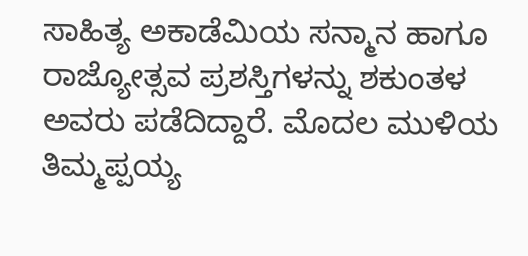ಸಾಹಿತ್ಯ ಅಕಾಡೆಮಿಯ ಸನ್ಮಾನ ಹಾಗೂ ರಾಜ್ಯೋತ್ಸವ ಪ್ರಶಸ್ತಿಗಳನ್ನು ಶಕುಂತಳ ಅವರು ಪಡೆದಿದ್ದಾರೆ. ಮೊದಲ ಮುಳಿಯ ತಿಮ್ಮಪ್ಪಯ್ಯ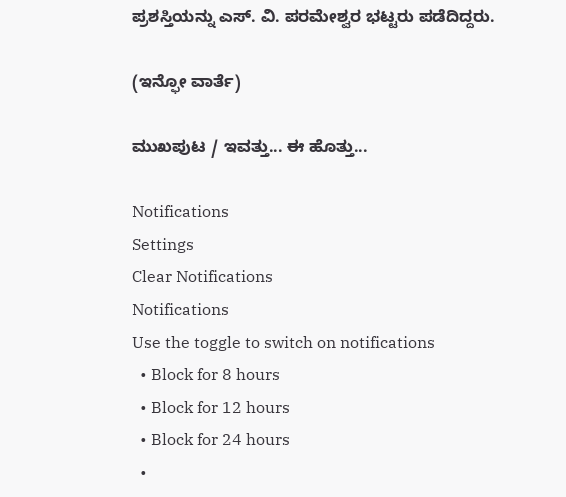ಪ್ರಶಸ್ತಿಯನ್ನು ಎಸ್‌. ವಿ. ಪರಮೇಶ್ವರ ಭಟ್ಟರು ಪಡೆದಿದ್ದರು.

(ಇನ್ಫೋ ವಾರ್ತೆ)

ಮುಖಪುಟ / ಇವತ್ತು... ಈ ಹೊತ್ತು...

Notifications
Settings
Clear Notifications
Notifications
Use the toggle to switch on notifications
  • Block for 8 hours
  • Block for 12 hours
  • Block for 24 hours
  •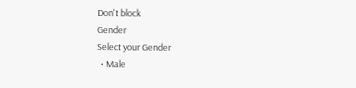Don't block
Gender
Select your Gender
  • Male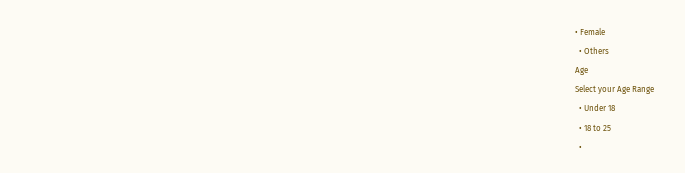• Female
  • Others
Age
Select your Age Range
  • Under 18
  • 18 to 25
  •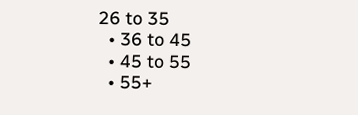26 to 35
  • 36 to 45
  • 45 to 55
  • 55+